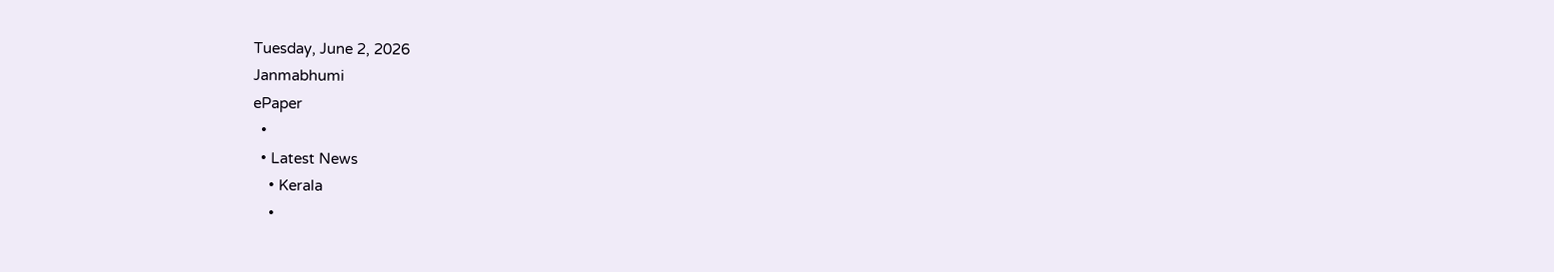Tuesday, June 2, 2026
Janmabhumi
ePaper
  •
  • Latest News
    • Kerala
    •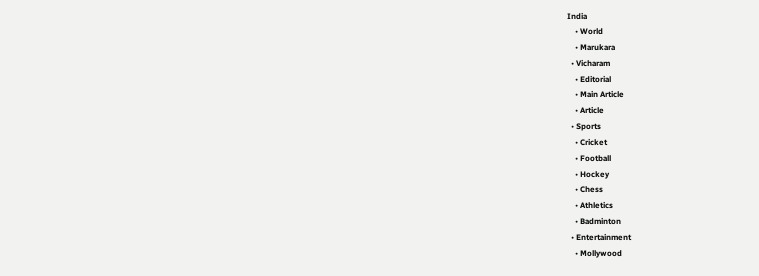India
    • World
    • Marukara
  • Vicharam
    • Editorial
    • Main Article
    • Article
  • Sports
    • Cricket
    • Football
    • Hockey
    • Chess
    • Athletics
    • Badminton
  • Entertainment
    • Mollywood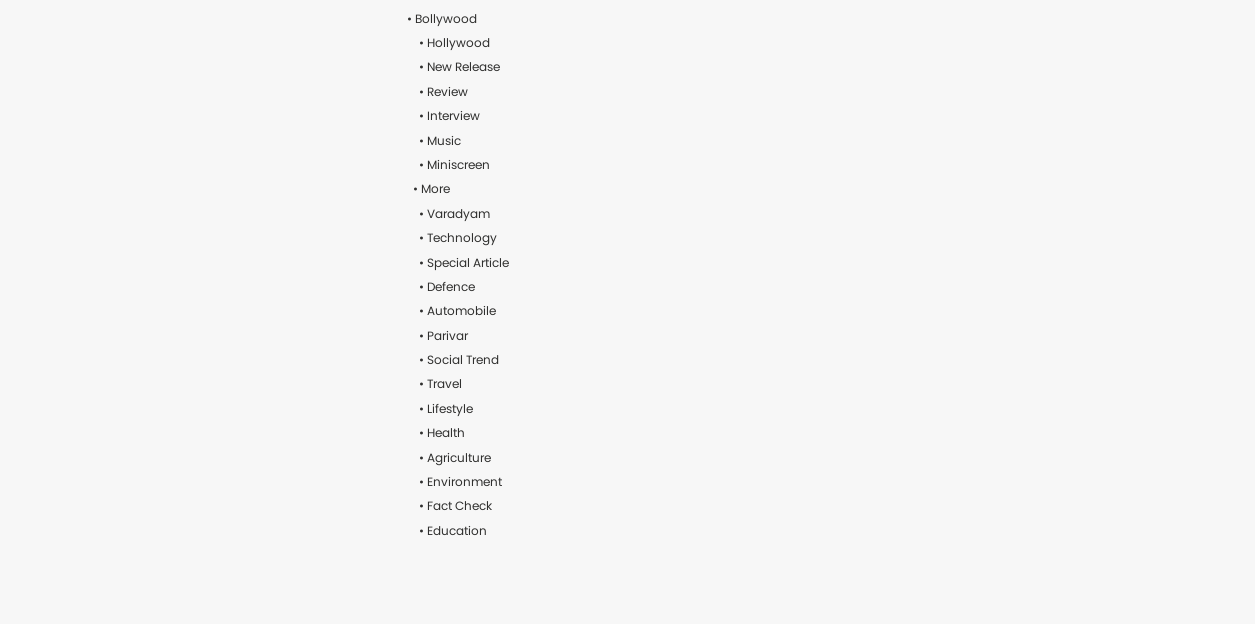• Bollywood
    • Hollywood
    • New Release
    • Review
    • Interview
    • Music
    • Miniscreen
  • More
    • Varadyam
    • Technology
    • Special Article
    • Defence
    • Automobile
    • Parivar
    • Social Trend
    • Travel
    • Lifestyle
    • Health
    • Agriculture
    • Environment
    • Fact Check
    • Education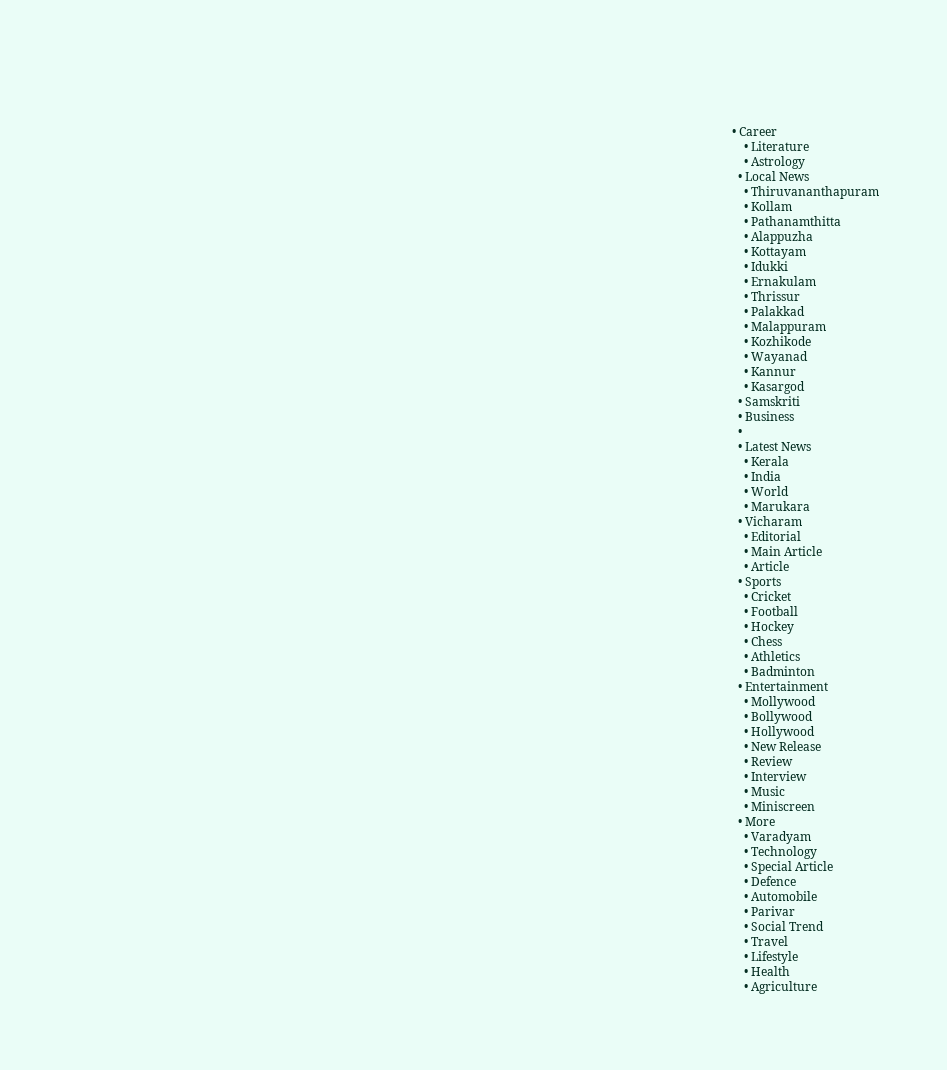• Career
    • Literature
    • Astrology
  • Local News
    • Thiruvananthapuram
    • Kollam
    • Pathanamthitta
    • Alappuzha
    • Kottayam
    • Idukki
    • Ernakulam
    • Thrissur
    • Palakkad
    • Malappuram
    • Kozhikode
    • Wayanad
    • Kannur
    • Kasargod
  • Samskriti
  • Business
  •
  • Latest News
    • Kerala
    • India
    • World
    • Marukara
  • Vicharam
    • Editorial
    • Main Article
    • Article
  • Sports
    • Cricket
    • Football
    • Hockey
    • Chess
    • Athletics
    • Badminton
  • Entertainment
    • Mollywood
    • Bollywood
    • Hollywood
    • New Release
    • Review
    • Interview
    • Music
    • Miniscreen
  • More
    • Varadyam
    • Technology
    • Special Article
    • Defence
    • Automobile
    • Parivar
    • Social Trend
    • Travel
    • Lifestyle
    • Health
    • Agriculture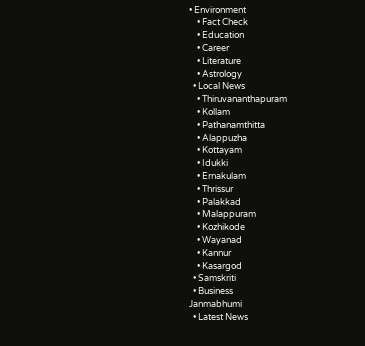• Environment
    • Fact Check
    • Education
    • Career
    • Literature
    • Astrology
  • Local News
    • Thiruvananthapuram
    • Kollam
    • Pathanamthitta
    • Alappuzha
    • Kottayam
    • Idukki
    • Ernakulam
    • Thrissur
    • Palakkad
    • Malappuram
    • Kozhikode
    • Wayanad
    • Kannur
    • Kasargod
  • Samskriti
  • Business
Janmabhumi
  • Latest News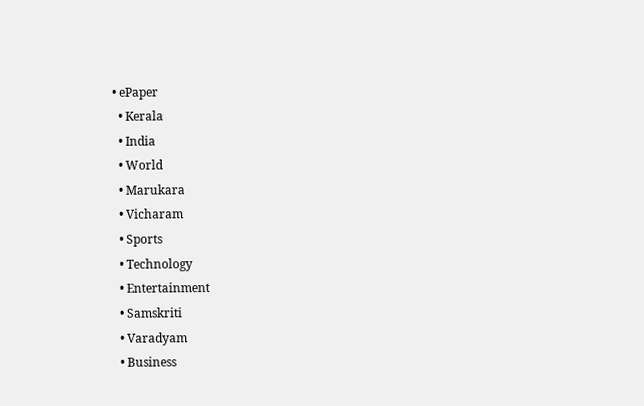• ePaper
  • Kerala
  • India
  • World
  • Marukara
  • Vicharam
  • Sports
  • Technology
  • Entertainment
  • Samskriti
  • Varadyam
  • Business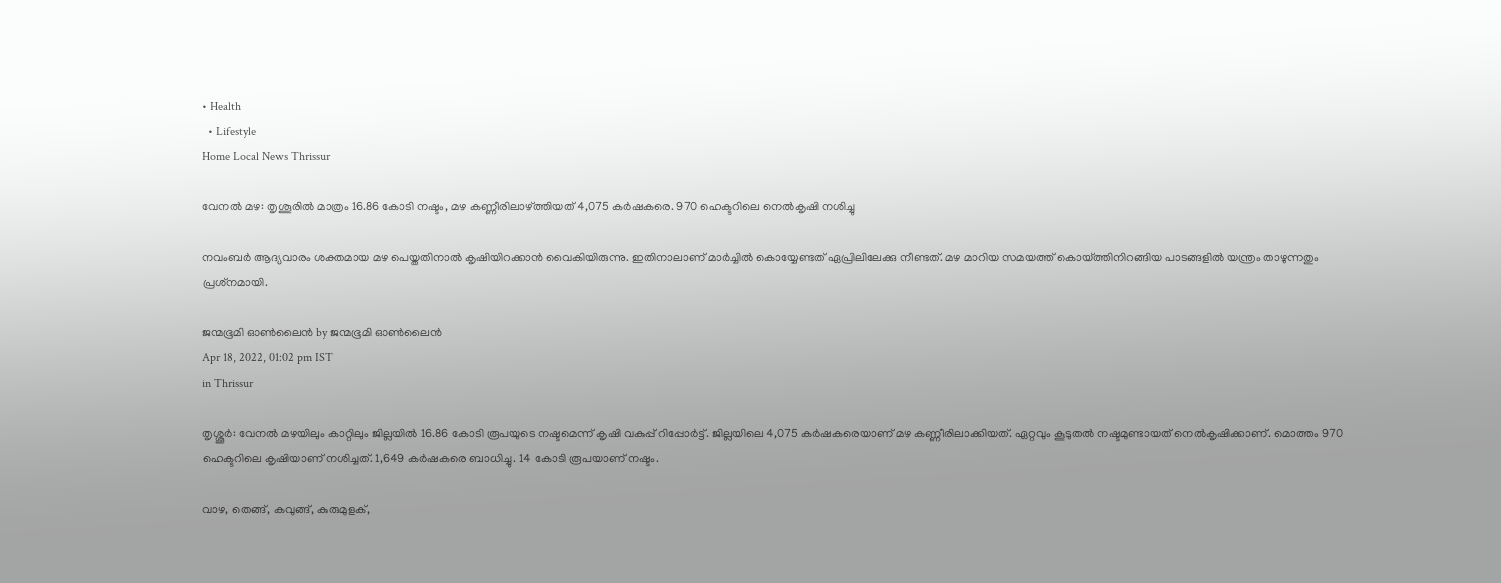• Health
  • Lifestyle
Home Local News Thrissur

വേനല്‍ മഴ: തൃശൂരിൽ മാത്രം 16.86 കോടി നഷ്ടം, മഴ കണ്ണീരിലാഴ്‌ത്തിയത് 4,075 കര്‍ഷകരെ. 970 ഹെക്ടറിലെ നെല്‍കൃഷി നശിച്ചു

നവംബര്‍ ആദ്യവാരം ശക്തമായ മഴ പെയ്തതിനാല്‍ കൃഷിയിറക്കാന്‍ വൈകിയിരുന്നു. ഇതിനാലാണ് മാര്‍ച്ചില്‍ കൊയ്യേണ്ടത് ഏപ്രിലിലേക്കു നീണ്ടത്. മഴ മാറിയ സമയത്ത് കൊയ്‌ത്തിനിറങ്ങിയ പാടങ്ങളില്‍ യന്ത്രം താഴുന്നതും പ്രശ്‌നമായി.

ജന്മഭൂമി ഓണ്‍ലൈന്‍ by ജന്മഭൂമി ഓണ്‍ലൈന്‍
Apr 18, 2022, 01:02 pm IST
in Thrissur

തൃശ്ശൂര്‍: വേനല്‍ മഴയിലും കാറ്റിലും ജില്ലയില്‍ 16.86 കോടി രൂപയുടെ നഷ്ടമെന്ന് കൃഷി വകുപ്പ് റിപ്പോര്‍ട്ട്. ജില്ലയിലെ 4,075 കര്‍ഷകരെയാണ് മഴ കണ്ണീരിലാക്കിയത്. ഏറ്റവും കൂടുതല്‍ നഷ്ടമുണ്ടായത് നെല്‍കൃഷിക്കാണ്. മൊത്തം 970 ഹെക്ടറിലെ കൃഷിയാണ് നശിച്ചത്. 1,649 കര്‍ഷകരെ ബാധിച്ചു. 14 കോടി രൂപയാണ് നഷ്ടം.

വാഴ, തെങ്ങ്, കവുങ്ങ്, കുരുമുളക്,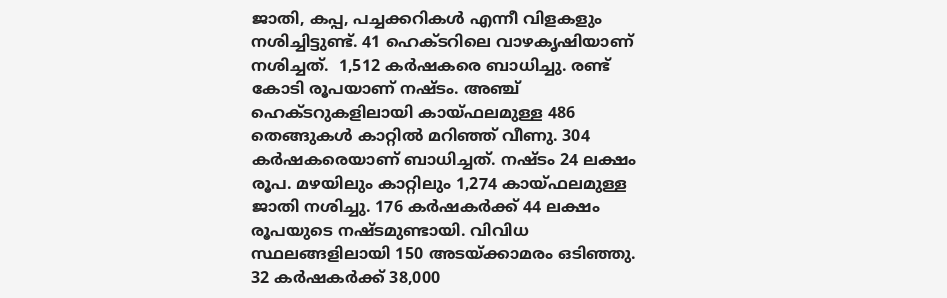ജാതി, കപ്പ, പച്ചക്കറികള്‍ എന്നീ വിളകളും നശിച്ചിട്ടുണ്ട്. 41 ഹെക്ടറിലെ വാഴകൃഷിയാണ് നശിച്ചത്.  1,512 കര്‍ഷകരെ ബാധിച്ചു. രണ്ട് കോടി രൂപയാണ് നഷ്ടം. അഞ്ച് ഹെക്ടറുകളിലായി കായ്ഫലമുള്ള 486 തെങ്ങുകള്‍ കാറ്റില്‍ മറിഞ്ഞ് വീണു. 304 കര്‍ഷകരെയാണ് ബാധിച്ചത്. നഷ്ടം 24 ലക്ഷം രൂപ. മഴയിലും കാറ്റിലും 1,274 കായ്ഫലമുള്ള ജാതി നശിച്ചു. 176 കര്‍ഷകര്‍ക്ക് 44 ലക്ഷം രൂപയുടെ നഷ്ടമുണ്ടായി. വിവിധ സ്ഥലങ്ങളിലായി 150 അടയ്‌ക്കാമരം ഒടിഞ്ഞു. 32 കര്‍ഷകര്‍ക്ക് 38,000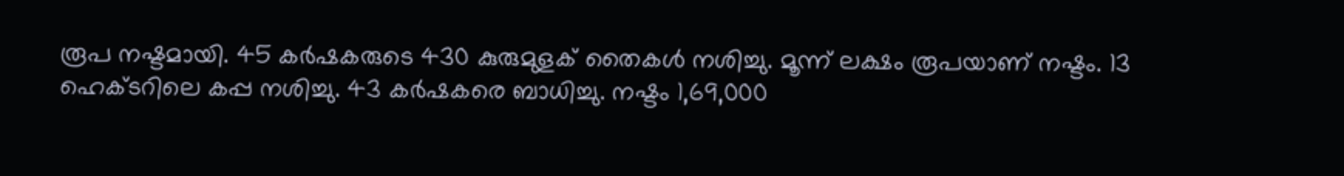രൂപ നഷ്ടമായി. 45 കര്‍ഷകരുടെ 430 കുരുമുളക് തൈകള്‍ നശിച്ചു. മൂന്ന് ലക്ഷം രൂപയാണ് നഷ്ടം. 13 ഹെക്ടറിലെ കപ്പ നശിച്ചു. 43 കര്‍ഷകരെ ബാധിച്ചു. നഷ്ടം 1,69,000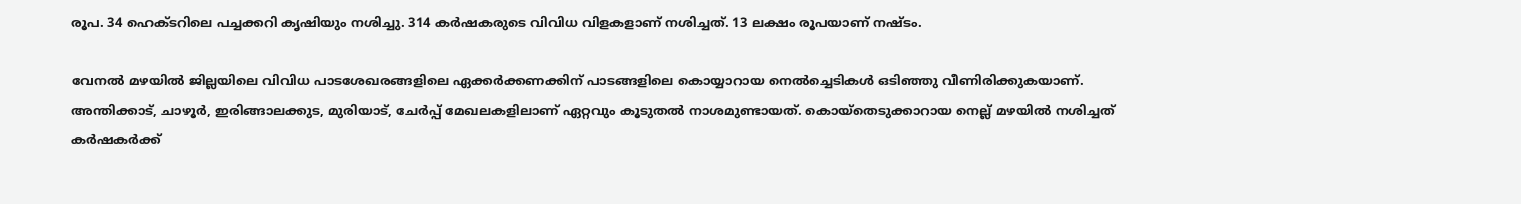രൂപ. 34 ഹെക്ടറിലെ പച്ചക്കറി കൃഷിയും നശിച്ചു. 314 കര്‍ഷകരുടെ വിവിധ വിളകളാണ് നശിച്ചത്. 13 ലക്ഷം രൂപയാണ് നഷ്ടം.

വേനല്‍ മഴയില്‍ ജില്ലയിലെ വിവിധ പാടശേഖരങ്ങളിലെ ഏക്കര്‍ക്കണക്കിന് പാടങ്ങളിലെ കൊയ്യാറായ നെല്‍ച്ചെടികള്‍ ഒടിഞ്ഞു വീണിരിക്കുകയാണ്.  അന്തിക്കാട്, ചാഴൂര്‍, ഇരിങ്ങാലക്കുട, മുരിയാട്, ചേര്‍പ്പ് മേഖലകളിലാണ് ഏറ്റവും കൂടുതല്‍ നാശമുണ്ടായത്. കൊയ്‌തെടുക്കാറായ നെല്ല് മഴയില്‍ നശിച്ചത് കര്‍ഷകര്‍ക്ക്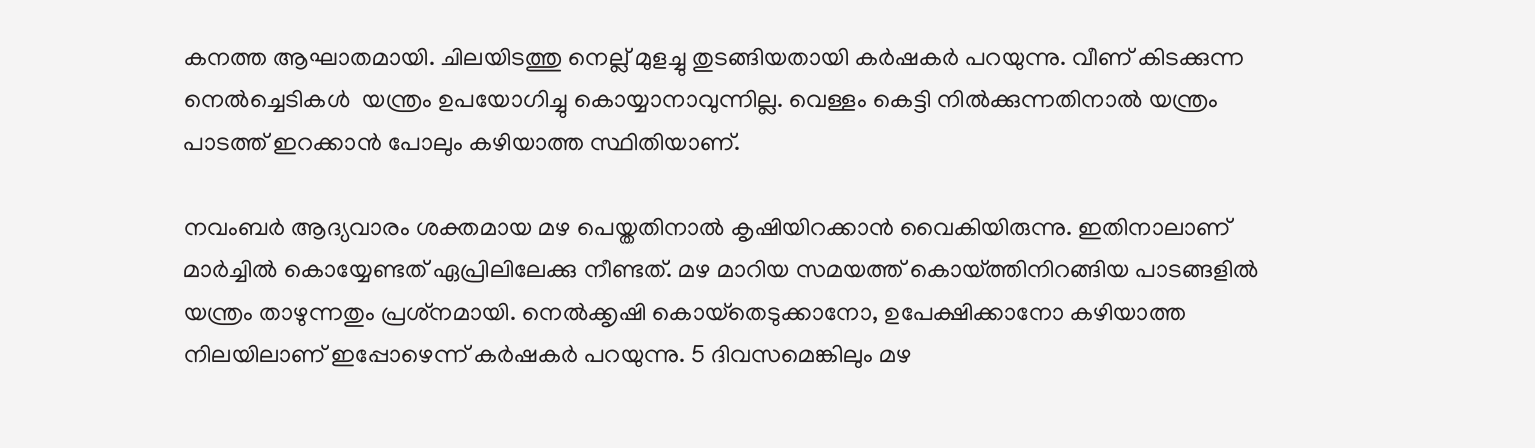കനത്ത ആഘാതമായി. ചിലയിടത്തു നെല്ല് മുളച്ചു തുടങ്ങിയതായി കര്‍ഷകര്‍ പറയുന്നു. വീണ് കിടക്കുന്ന നെല്‍ച്ചെടികള്‍  യന്ത്രം ഉപയോഗിച്ചു കൊയ്യാനാവുന്നില്ല. വെള്ളം കെട്ടി നില്‍ക്കുന്നതിനാല്‍ യന്ത്രം പാടത്ത് ഇറക്കാന്‍ പോലും കഴിയാത്ത സ്ഥിതിയാണ്.

നവംബര്‍ ആദ്യവാരം ശക്തമായ മഴ പെയ്തതിനാല്‍ കൃഷിയിറക്കാന്‍ വൈകിയിരുന്നു. ഇതിനാലാണ് മാര്‍ച്ചില്‍ കൊയ്യേണ്ടത് ഏപ്രിലിലേക്കു നീണ്ടത്. മഴ മാറിയ സമയത്ത് കൊയ്‌ത്തിനിറങ്ങിയ പാടങ്ങളില്‍ യന്ത്രം താഴുന്നതും പ്രശ്‌നമായി. നെല്‍ക്കൃഷി കൊയ്‌തെടുക്കാനോ, ഉപേക്ഷിക്കാനോ കഴിയാത്ത നിലയിലാണ് ഇപ്പോഴെന്ന് കര്‍ഷകര്‍ പറയുന്നു. 5 ദിവസമെങ്കിലും മഴ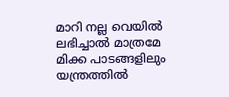മാറി നല്ല വെയില്‍ ലഭിച്ചാല്‍ മാത്രമേ മിക്ക പാടങ്ങളിലും യന്ത്രത്തില്‍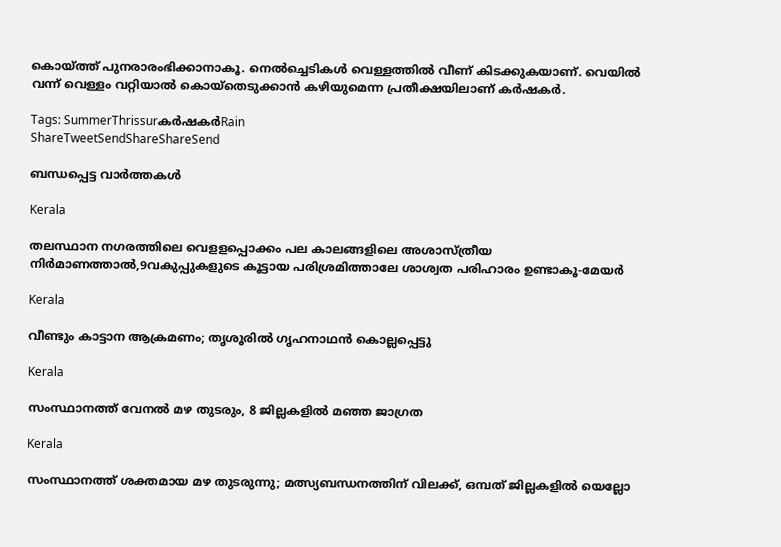കൊയ്‌ത്ത് പുനരാരംഭിക്കാനാകൂ. നെല്‍ച്ചെടികള്‍ വെള്ളത്തില്‍ വീണ് കിടക്കുകയാണ്. വെയില്‍ വന്ന് വെള്ളം വറ്റിയാല്‍ കൊയ്‌തെടുക്കാന്‍ കഴിയുമെന്ന പ്രതീക്ഷയിലാണ് കര്‍ഷകര്‍.

Tags: SummerThrissurകര്‍ഷകര്‍Rain
ShareTweetSendShareShareSend

ബന്ധപ്പെട്ട വാര്‍ത്തകള്‍

Kerala

തലസ്ഥാന നഗരത്തിലെ വെളളപ്പൊക്കം പല കാലങ്ങളിലെ അശാസ്ത്രീയ നിര്‍മാണത്താല്‍,9വകുപ്പുകളുടെ കൂട്ടായ പരിശ്രമിത്താലേ ശാശ്വത പരിഹാരം ഉണ്ടാകൂ-മേയര്‍

Kerala

വീണ്ടും കാട്ടാന ആക്രമണം; തൃശൂരിൽ ഗൃഹനാഥൻ കൊല്ലപ്പെട്ടു

Kerala

സംസ്ഥാനത്ത് വേനല്‍ മഴ തുടരും, 8 ജില്ലകളില്‍ മഞ്ഞ ജാഗ്രത

Kerala

സംസ്ഥാനത്ത് ശക്തമായ മഴ തുടരുന്നു; മത്സ്യബന്ധനത്തിന് വിലക്ക്, ഒമ്പത് ജില്ലകളിൽ യെല്ലോ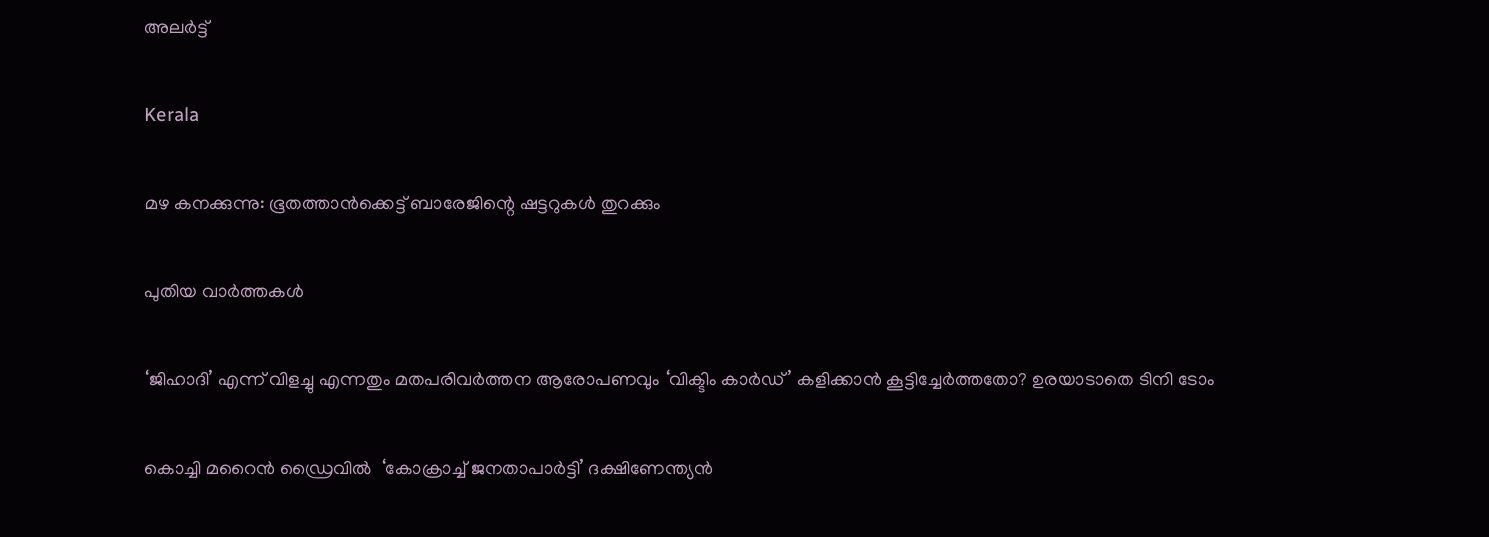അലർട്ട്

Kerala

മഴ കനക്കുന്നു: ഭൂതത്താന്‍ക്കെട്ട് ബാരേജിന്റെ ഷട്ടറുകള്‍ തുറക്കും

പുതിയ വാര്‍ത്തകള്‍

‘ജിഹാദി’ എന്ന് വിളച്ചു എന്നതും മതപരിവര്‍ത്തന ആരോപണവും ‘വിക്ടിം കാര്‍ഡ്’ കളിക്കാന്‍ കൂട്ടിച്ചേര്‍ത്തതോ? ഉരയാടാതെ ടിനി ടോം

കൊച്ചി മറൈന്‍ ഡ്രൈവില്‍  ‘കോക്രാച്ച് ജനതാപാർട്ടി’ ദക്ഷിണേന്ത്യന്‍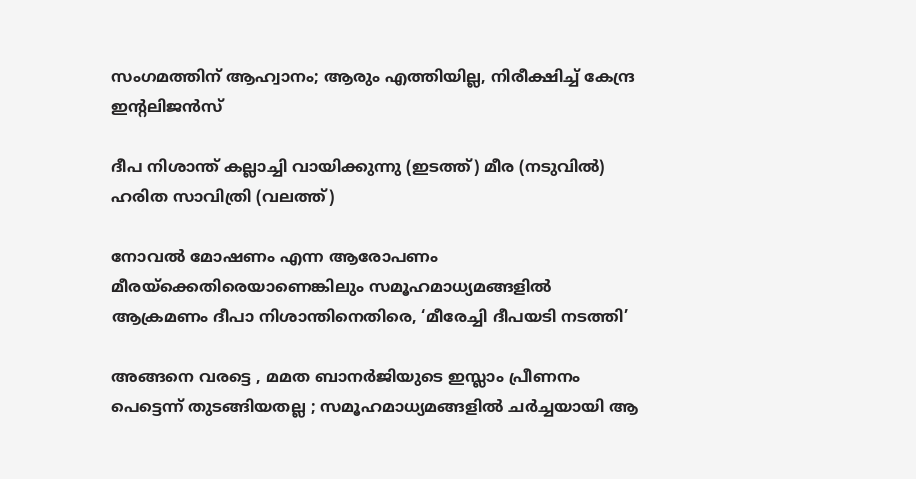സംഗമത്തിന് ആഹ്വാനം; ആരും എത്തിയില്ല, നിരീക്ഷിച്ച് കേന്ദ്ര ഇന്‍റലിജന്‍സ്

ദീപ നിശാന്ത് കല്ലാച്ചി വായിക്കുന്നു (ഇടത്ത്) മീര (നടുവില്‍) ഹരിത സാവിത്രി (വലത്ത്)

നോവല്‍ മോഷണം എന്ന ആരോപണം മീരയ്‌ക്കെതിരെയാണെങ്കിലും സമൂഹമാധ്യമങ്ങളില്‍ ആക്രമണം ദീപാ നിശാന്തിനെതിരെ, ‘മീരേച്ചി ദീപയടി നടത്തി’

അങ്ങനെ വരട്ടെ , മമത ബാനർജിയുടെ ഇസ്ലാം പ്രീണനം പെട്ടെന്ന് തുടങ്ങിയതല്ല ; സമൂഹമാധ്യമങ്ങളിൽ ചർച്ചയായി ആ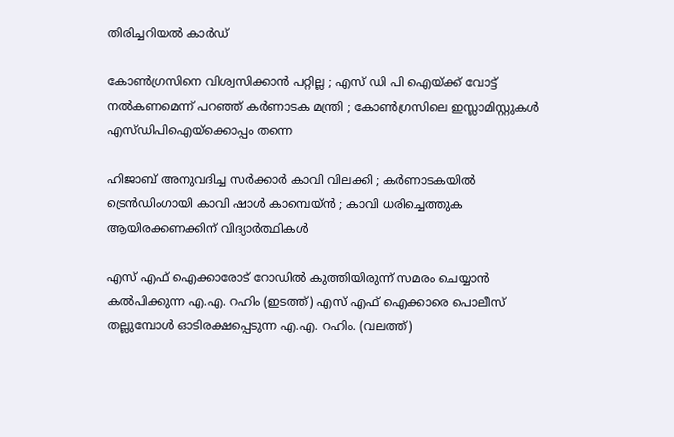തിരിച്ചറിയൽ കാർഡ്

കോൺഗ്രസിനെ വിശ്വസിക്കാൻ പറ്റില്ല ; എസ് ഡി പി ഐയ്‌ക്ക് വോട്ട് നൽകണമെന്ന് പറഞ്ഞ് കർണാടക മന്ത്രി ; കോൺഗ്രസിലെ ഇസ്ലാമിസ്റ്റുകൾ എസ്ഡിപിഐയ്‌ക്കൊപ്പം തന്നെ

ഹിജാബ് അനുവദിച്ച സർക്കാർ കാവി വിലക്കി ; കർണാടകയിൽ ട്രെൻഡിംഗായി കാവി ഷാൾ കാമ്പെയ്ൻ ; കാവി ധരിച്ചെത്തുക ആയിരക്കണക്കിന് വിദ്യാർത്ഥികൾ

എസ് എഫ് ഐക്കാരോട് റോഡില്‍ കുത്തിയിരുന്ന് സമരം ചെയ്യാന്‍ കല്‍പിക്കുന്ന എ.എ. റഹിം (ഇടത്ത്) എസ് എഫ് ഐക്കാരെ പൊലീസ് തല്ലുമ്പോള്‍ ഓടിരക്ഷപ്പെടുന്ന എ.എ. റഹിം. (വലത്ത്)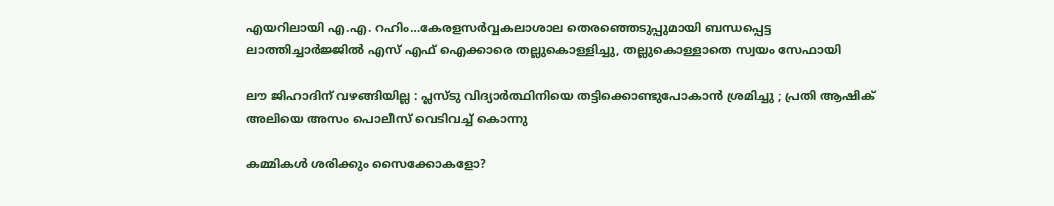എയറിലായി എ.എ. റഹിം…കേരളസര്‍വ്വകലാശാല തെരഞ്ഞെടുപ്പുമായി ബന്ധപ്പെട്ട ലാത്തിച്ചാര്‍ജ്ജില്‍ എസ് എഫ് ഐക്കാരെ തല്ലുകൊള്ളിച്ചു, തല്ലുകൊള്ളാതെ സ്വയം സേഫായി

ലൗ ജിഹാദിന് വഴങ്ങിയില്ല : പ്ലസ്ടു വിദ്യാർത്ഥിനിയെ തട്ടിക്കൊണ്ടുപോകാൻ ശ്രമിച്ചു ; പ്രതി ആഷിക് അലിയെ അസം പൊലീസ് വെടിവച്ച് കൊന്നു

കമ്മികൾ ശരിക്കും സൈക്കോകളോ?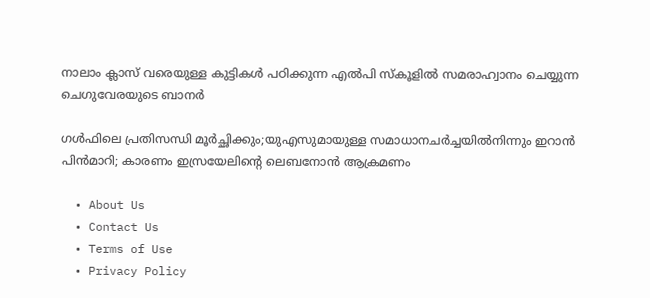നാലാം ക്ലാസ് വരെയുള്ള കുട്ടികള്‍ പഠിക്കുന്ന എല്‍പി സ്കൂളില്‍ സമരാഹ്വാനം ചെയ്യുന്ന ചെഗുവേരയുടെ ബാനര്‍

ഗള്‍ഫിലെ പ്രതിസന്ധി മൂര്‍ച്ഛിക്കും;യുഎസുമായുള്ള സമാധാനചര്‍ച്ചയില്‍നിന്നും ഇറാന്‍ പിന്‍മാറി; കാരണം ഇസ്രയേലിന്റെ ലെബനോന്‍ ആക്രമണം

  • About Us
  • Contact Us
  • Terms of Use
  • Privacy Policy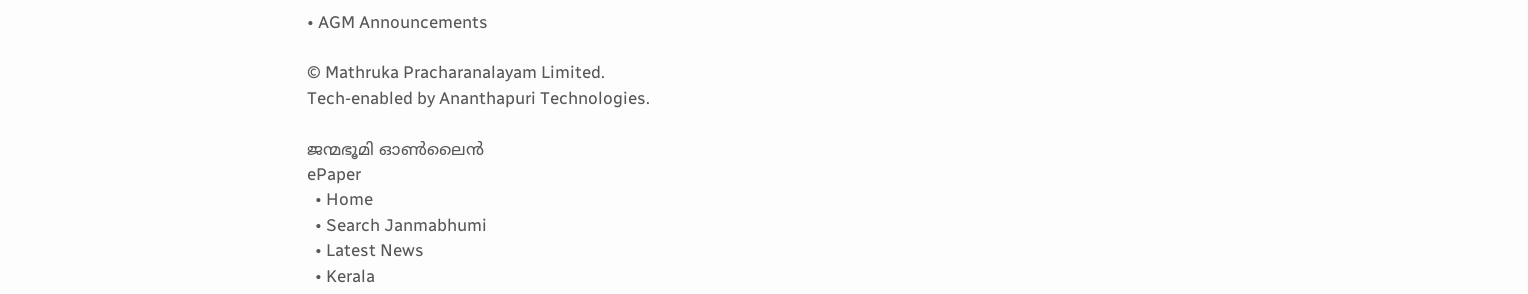• AGM Announcements

© Mathruka Pracharanalayam Limited.
Tech-enabled by Ananthapuri Technologies.

ജന്മഭൂമി ഓണ്‍ലൈന്‍
ePaper
  • Home
  • Search Janmabhumi
  • Latest News
  • Kerala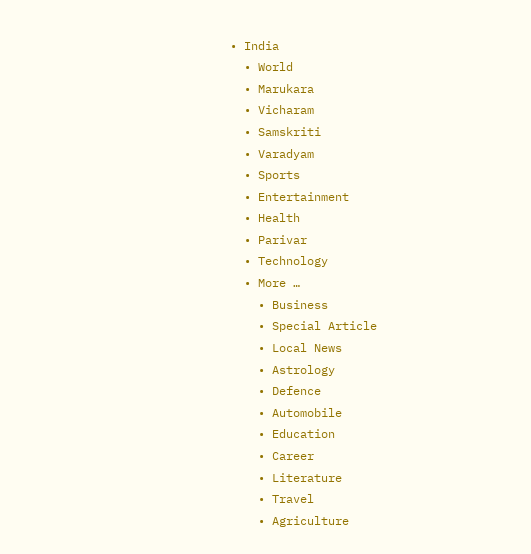• India
  • World
  • Marukara
  • Vicharam
  • Samskriti
  • Varadyam
  • Sports
  • Entertainment
  • Health
  • Parivar
  • Technology
  • More …
    • Business
    • Special Article
    • Local News
    • Astrology
    • Defence
    • Automobile
    • Education
    • Career
    • Literature
    • Travel
    • Agriculture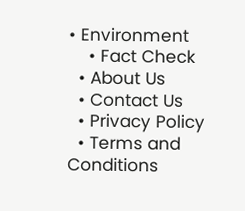• Environment
    • Fact Check
  • About Us
  • Contact Us
  • Privacy Policy
  • Terms and Conditions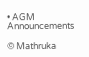• AGM Announcements

© Mathruka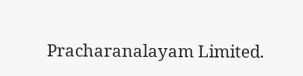Pracharanalayam Limited.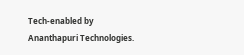Tech-enabled by Ananthapuri Technologies.